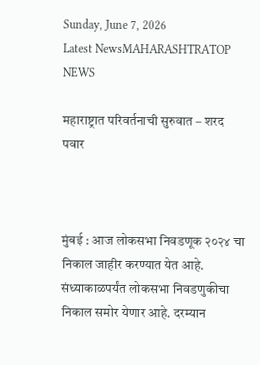Sunday, June 7, 2026
Latest NewsMAHARASHTRATOP NEWS

महाराष्ट्रात परिवर्तनाची सुरुवात – शरद पवार



मुंबई : आज लोकसभा निवडणूक २०२४ चा निकाल जाहीर करण्यात येत आहे. संध्याकाळपर्यंत लोकसभा निवडणुकीचा निकाल समोर येणार आहे. दरम्यान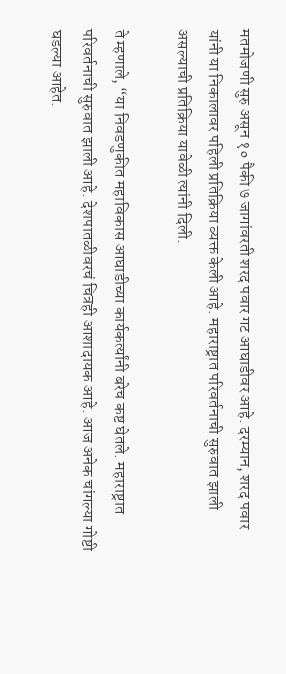मतमोजणी सुरु असून १० पैकी ७ जागांवरती शरद पवार गट आघाडीवर आहे. दरम्यान, शरद पवार यांनी या निकालावर पहिली प्रतिक्रिया व्यक्त केली आहे. महाराष्ट्रात परिवर्तनाची सुरुवात झाली असल्याची प्रतिक्रिया यावेळी त्यांनी दिली.

ते म्हणाले, “या निवडणुकीत महाविकास आघाडीच्या कार्यकर्त्यांनी बरेच कष्ट घेतले. महाराष्ट्रात परिवर्तनाची सुरुवात झाली आहे. देशपातळीवरचं चित्रही आशादायक आहे. आज अनेक चांगल्या गोष्टी घडल्या आहेत.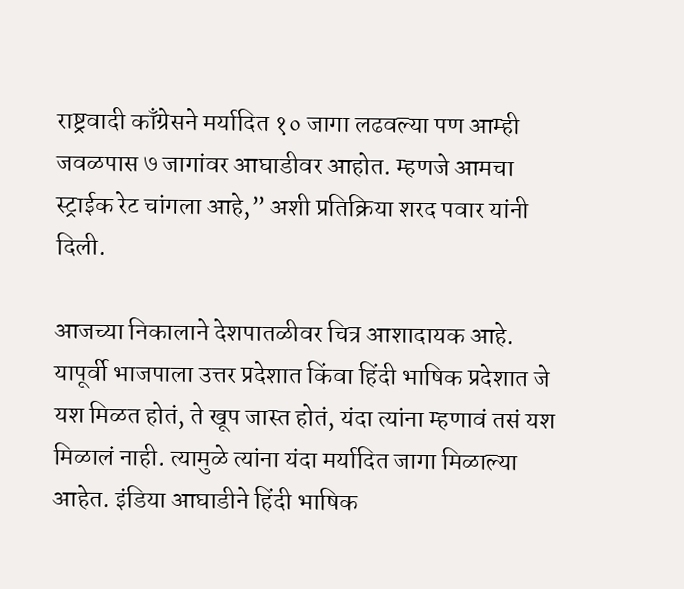राष्ट्रवादी काँग्रेसने मर्यादित १० जागा लढवल्या पण आम्ही जवळपास ७ जागांवर आघाडीवर आहोत. म्हणजे आमचा स्ट्राईक रेट चांगला आहे,” अशी प्रतिक्रिया शरद पवार यांनी दिली.

आजच्या निकालाने देशपातळीवर चित्र आशादायक आहे. यापूर्वी भाजपाला उत्तर प्रदेशात किंवा हिंदी भाषिक प्रदेशात जे यश मिळत होतं, ते खूप जास्त होतं, यंदा त्यांना म्हणावं तसं यश मिळालं नाही. त्यामुळे त्यांना यंदा मर्यादित जागा मिळाल्या आहेत. इंडिया आघाडीने हिंदी भाषिक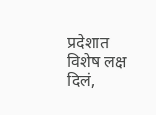प्रदेशात विशेष लक्ष दिलं,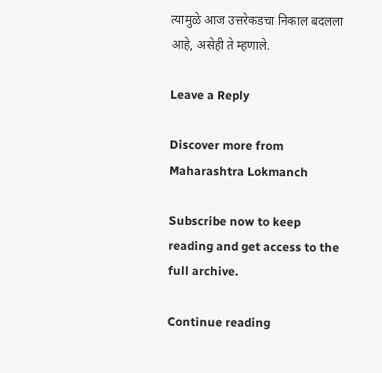त्यामुळे आज उत्तरेकडचा निकाल बदलला आहे, असेही ते म्हणाले.

Leave a Reply

Discover more from Maharashtra Lokmanch

Subscribe now to keep reading and get access to the full archive.

Continue reading